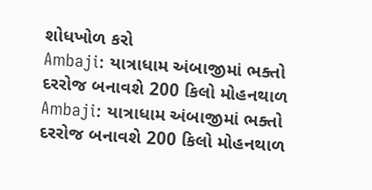શોધખોળ કરો
Ambaji: યાત્રાધામ અંબાજીમાં ભક્તો દરરોજ બનાવશે 200 કિલો મોહનથાળ
Ambaji: યાત્રાધામ અંબાજીમાં ભક્તો દરરોજ બનાવશે 200 કિલો મોહનથાળ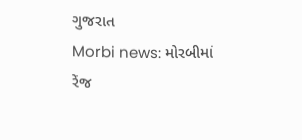ગુજરાત
Morbi news: મોરબીમાં રેંજ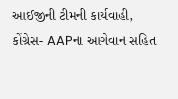આઈજીની ટીમની કાર્યવાહી, કોંગ્રેસ- AAPના આગેવાન સહિત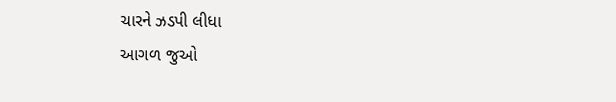ચારને ઝડપી લીધા
આગળ જુઓ